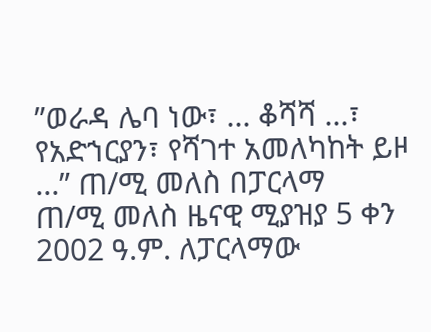”ወራዳ ሌባ ነው፣ ... ቆሻሻ ...፣ የአድኀርያን፣ የሻገተ አመለካከት ይዞ ...” ጠ/ሚ መለስ በፓርላማ
ጠ/ሚ መለስ ዜናዊ ሚያዝያ 5 ቀን 2002 ዓ.ም. ለፓርላማው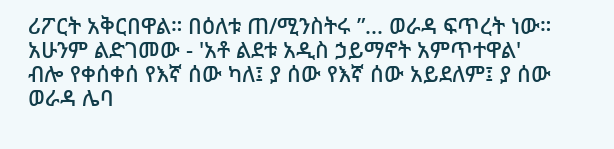ሪፖርት አቅርበዋል። በዕለቱ ጠ/ሚንስትሩ ”... ወራዳ ፍጥረት ነው። አሁንም ልድገመው - 'አቶ ልደቱ አዲስ ኃይማኖት አምጥተዋል' ብሎ የቀሰቀሰ የእኛ ሰው ካለ፤ ያ ሰው የእኛ ሰው አይደለም፤ ያ ሰው ወራዳ ሌባ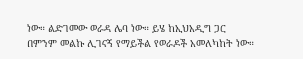ነው። ልድገመው ወራዳ ሌባ ነው። ይሄ ከኢህአዲግ ጋር በምንም መልኩ ሊገናኝ የማይችል የወራዶች አመለካከት ነው።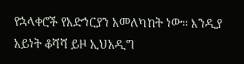የኋላቀሮች የአድኀርያን አመለካከት ነው። እንዲያ አይነት ቆሻሻ ይዞ ኢህአዲግ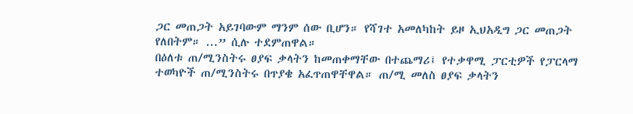ጋር መጠጋት አይገባውም ማንም ሰው ቢሆን። የሻገተ አመለካከት ይዞ ኢህአዲግ ጋር መጠጋት የለበትም። ...” ሲሉ ተደምጠዋል።
በዕለቱ ጠ/ሚንስትሩ ፀያፍ ቃላትን ከመጠቀማቸው በተጨማሪ፤ የተቃዋሚ ፓርቲዎች የፓርላማ ተወካዮች ጠ/ሚንስትሩ በጥያቄ አፈጥጠዋቸዋል። ጠ/ሚ መለስ ፀያፍ ቃላትን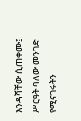እንዳሻቸው ሲጠቀሙ፤ ሥርዓት ባለው መንገድ የሚናገሩትን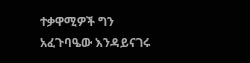ተቃዋሚዎች ግን አፈጉባዔው እንዳይናገሩ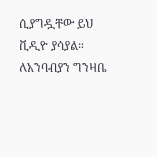ሲያግዷቸው ይህ ቪዲዮ ያሳያል። ለአንባብያን ግንዛቤ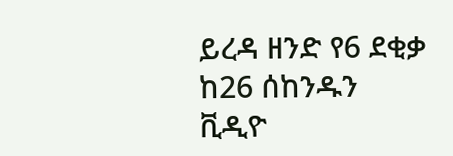ይረዳ ዘንድ የ6 ደቂቃ ከ26 ሰከንዱን ቪዲዮ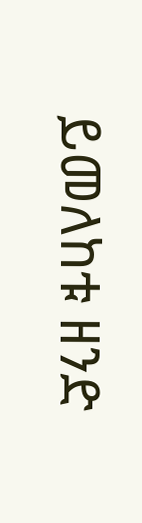ይመለከቱ ዘንድ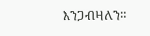እንጋብዛለን።